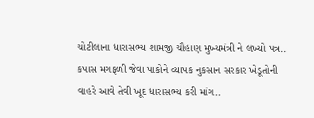ચોટીલાના ધારાસભ્ય શામજી ચૌહાણ મુખ્યમંત્રી ને લખ્યો પત્ર..
કપાસ મગફળી જેવા પાકોને વ્યાપક નુકસાન સરકાર ખેડૂતોની વાહરે આવે તેવી ખૂદ ધારાસભ્ય કરી માંગ..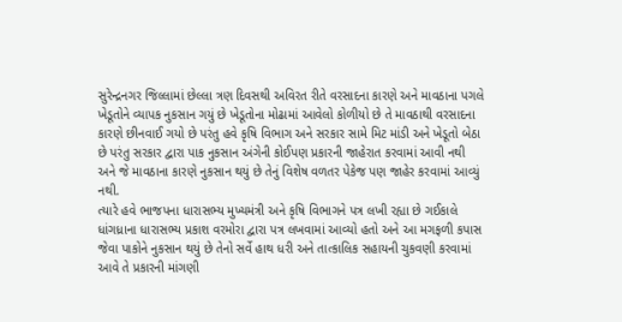સુરેન્દ્રનગર જિલ્લામાં છેલ્લા ત્રણ દિવસથી અવિરત રીતે વરસાદના કારણે અને માવઠાના પગલે ખેડૂતોને વ્યાપક નુકસાન ગયું છે ખેડૂતોના મોઢામાં આવેલો કોળીયો છે તે માવઠાથી વરસાદના કારણે છીનવાઈ ગયો છે પરંતુ હવે કૃષિ વિભાગ અને સરકાર સામે મિટ માંડી અને ખેડૂતો બેઠા છે પરંતુ સરકાર દ્વારા પાક નુકસાન અંગેની કોઈપણ પ્રકારની જાહેરાત કરવામાં આવી નથી અને જે માવઠાના કારણે નુકસાન થયું છે તેનું વિશેષ વળતર પેકેજ પણ જાહેર કરવામાં આવ્યું નથી.
ત્યારે હવે ભાજપના ધારાસભ્ય મુખ્યમંત્રી અને કૃષિ વિભાગને પત્ર લખી રહ્યા છે ગઈકાલે ધાંગધ્રાના ધારાસભ્ય પ્રકાશ વરમોરા દ્વારા પત્ર લખવામાં આવ્યો હતો અને આ મગફળી કપાસ જેવા પાકોને નુકસાન થયું છે તેનો સર્વે હાથ ધરી અને તાત્કાલિક સહાયની ચુકવણી કરવામાં આવે તે પ્રકારની માંગણી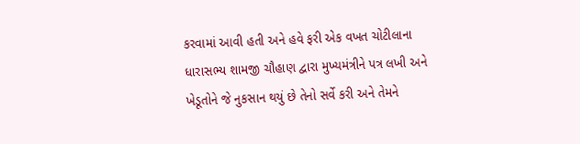કરવામાં આવી હતી અને હવે ફરી એક વખત ચોટીલાના ધારાસભ્ય શામજી ચૌહાણ દ્વારા મુખ્યમંત્રીને પત્ર લખી અને ખેડૂતોને જે નુકસાન થયું છે તેનો સર્વે કરી અને તેમને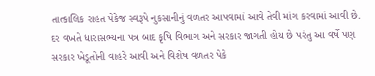તાત્કાલિક રાહત પેકેજ સ્વરૂપે નુકસાનીનું વળતર આપવામાં આવે તેવી માંગ કરવામાં આવી છે.
દર વખતે ધારાસભ્યના પત્ર બાદ કૃષિ વિભાગ અને સરકાર જાગતી હોય છે પરંતુ આ વર્ષે પણ સરકાર ખેડૂતોની વાહરે આવી અને વિશેષ વળતર પેકે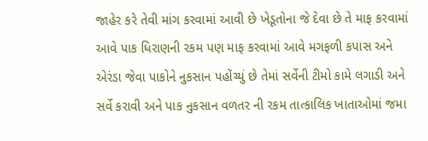જાહેર કરે તેવી માંગ કરવામાં આવી છે ખેડૂતોના જે દેવા છે તે માફ કરવામાં આવે પાક ધિરાણની રકમ પણ માફ કરવામાં આવે મગફળી કપાસ અને એરંડા જેવા પાકોને નુકસાન પહોંચ્યું છે તેમાં સર્વેની ટીમો કામે લગાડી અને સર્વે કરાવી અને પાક નુકસાન વળતર ની રકમ તાત્કાલિક ખાતાઓમાં જમા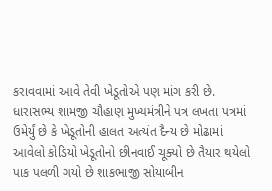કરાવવામાં આવે તેવી ખેડૂતોએ પણ માંગ કરી છે.
ધારાસભ્ય શામજી ચૌહાણ મુખ્યમંત્રીને પત્ર લખતા પત્રમાં ઉમેર્યું છે કે ખેડૂતોની હાલત અત્યંત દૈન્ય છે મોઢામાં આવેલો કોડિયો ખેડૂતોનો છીનવાઈ ચૂક્યો છે તૈયાર થયેલો પાક પલળી ગયો છે શાકભાજી સોયાબીન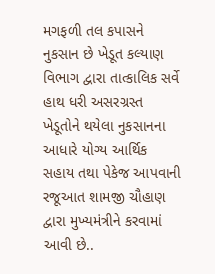મગફળી તલ કપાસને નુકસાન છે ખેડૂત કલ્યાણ વિભાગ દ્વારા તાત્કાલિક સર્વે હાથ ધરી અસરગ્રસ્ત ખેડૂતોને થયેલા નુકસાનના આધારે યોગ્ય આર્થિક સહાય તથા પેકેજ આપવાની રજૂઆત શામજી ચૌહાણ દ્વારા મુખ્યમંત્રીને કરવામાં આવી છે..